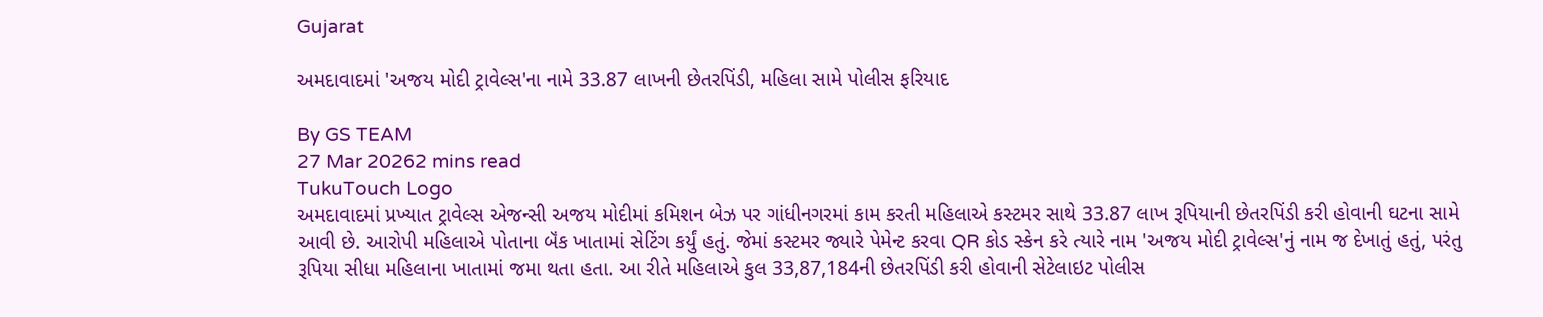Gujarat

અમદાવાદમાં 'અજય મોદી ટ્રાવેલ્સ'ના નામે 33.87 લાખની છેતરપિંડી, મહિલા સામે પોલીસ ફરિયાદ

By GS TEAM
27 Mar 20262 mins read
TukuTouch Logo
અમદાવાદમાં પ્રખ્યાત ટ્રાવેલ્સ એજન્સી અજય મોદીમાં કમિશન બેઝ પર ગાંધીનગરમાં કામ કરતી મહિલાએ કસ્ટમર સાથે 33.87 લાખ રૂપિયાની છેતરપિંડી કરી હોવાની ઘટના સામે આવી છે. આરોપી મહિલાએ પોતાના બૅંક ખાતામાં સેટિંગ કર્યું હતું. જેમાં કસ્ટમર જ્યારે પેમેન્ટ કરવા QR કોડ સ્કેન કરે ત્યારે નામ 'અજય મોદી ટ્રાવેલ્સ'નું નામ જ દેખાતું હતું, પરંતુ રૂપિયા સીધા મહિલાના ખાતામાં જમા થતા હતા. આ રીતે મહિલાએ કુલ 33,87,184ની છેતરપિંડી કરી હોવાની સેટેલાઇટ પોલીસ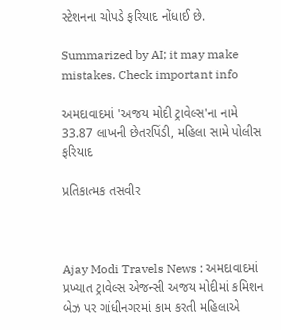સ્ટેશનના ચોપડે ફરિયાદ નોંધાઈ છે.

Summarized by AI; it may make mistakes. Check important info

અમદાવાદમાં 'અજય મોદી ટ્રાવેલ્સ'ના નામે 33.87 લાખની છેતરપિંડી, મહિલા સામે પોલીસ ફરિયાદ

પ્રતિકાત્મક તસવીર



Ajay Modi Travels News : અમદાવાદમાં પ્રખ્યાત ટ્રાવેલ્સ એજન્સી અજય મોદીમાં કમિશન બેઝ પર ગાંધીનગરમાં કામ કરતી મહિલાએ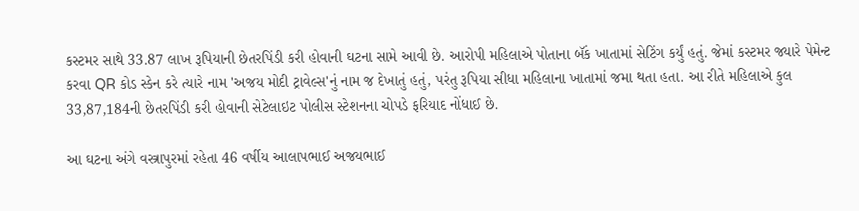કસ્ટમર સાથે 33.87 લાખ રૂપિયાની છેતરપિંડી કરી હોવાની ઘટના સામે આવી છે. આરોપી મહિલાએ પોતાના બૅંક ખાતામાં સેટિંગ કર્યું હતું. જેમાં કસ્ટમર જ્યારે પેમેન્ટ કરવા QR કોડ સ્કેન કરે ત્યારે નામ 'અજય મોદી ટ્રાવેલ્સ'નું નામ જ દેખાતું હતું, પરંતુ રૂપિયા સીધા મહિલાના ખાતામાં જમા થતા હતા. આ રીતે મહિલાએ કુલ 33,87,184ની છેતરપિંડી કરી હોવાની સેટેલાઇટ પોલીસ સ્ટેશનના ચોપડે ફરિયાદ નોંધાઈ છે.

આ ઘટના અંગે વસ્ત્રાપુરમાં રહેતા 46 વર્ષીય આલાપભાઈ અજયભાઈ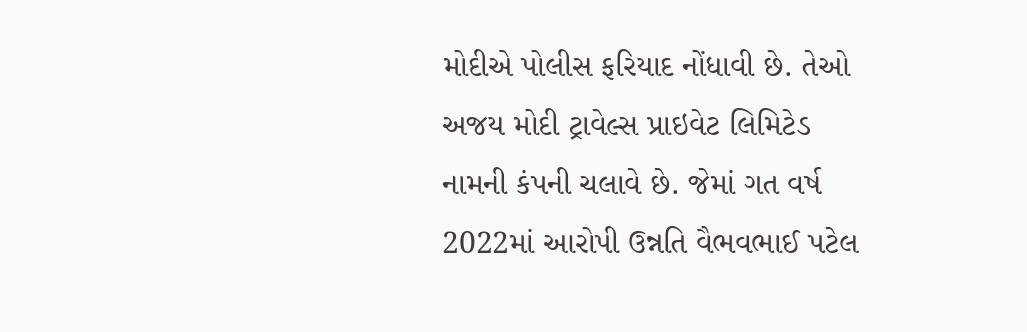મોદીએ પોલીસ ફરિયાદ નોંધાવી છે. તેઓ અજય મોદી ટ્રાવેલ્સ પ્રાઇવેટ લિમિટેડ નામની કંપની ચલાવે છે. જેમાં ગત વર્ષ 2022માં આરોપી ઉન્નતિ વૈભવભાઈ પટેલ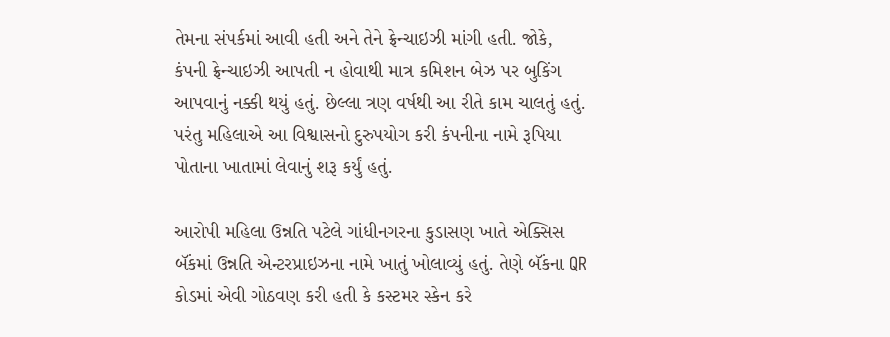તેમના સંપર્કમાં આવી હતી અને તેને ફ્રેન્ચાઇઝી માંગી હતી. જોકે, કંપની ફ્રેન્ચાઇઝી આપતી ન હોવાથી માત્ર કમિશન બેઝ પર બુકિંગ આપવાનું નક્કી થયું હતું. છેલ્લા ત્રણ વર્ષથી આ રીતે કામ ચાલતું હતું. પરંતુ મહિલાએ આ વિશ્વાસનો દુરુપયોગ કરી કંપનીના નામે રૂપિયા પોતાના ખાતામાં લેવાનું શરૂ કર્યું હતું.

આરોપી મહિલા ઉન્નતિ પટેલે ગાંધીનગરના કુડાસણ ખાતે એક્સિસ બૅંકમાં ઉન્નતિ એન્ટરપ્રાઇઝના નામે ખાતું ખોલાવ્યું હતું. તેણે બૅંકના QR કોડમાં એવી ગોઠવણ કરી હતી કે કસ્ટમર સ્કેન કરે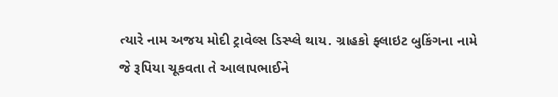ત્યારે નામ અજય મોદી ટ્રાવેલ્સ ડિસ્પ્લે થાય. ગ્રાહકો ફ્લાઇટ બુકિંગના નામે જે રૂપિયા ચૂકવતા તે આલાપભાઈને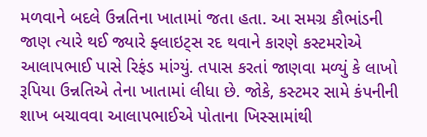મળવાને બદલે ઉન્નતિના ખાતામાં જતા હતા. આ સમગ્ર કૌભાંડની જાણ ત્યારે થઈ જ્યારે ફ્લાઇટ્સ રદ થવાને કારણે કસ્ટમરોએ આલાપભાઈ પાસે રિફંડ માંગ્યું. તપાસ કરતાં જાણવા મળ્યું કે લાખો રૂપિયા ઉન્નતિએ તેના ખાતામાં લીધા છે. જોકે, કસ્ટમર સામે કંપનીની શાખ બચાવવા આલાપભાઈએ પોતાના ખિસ્સામાંથી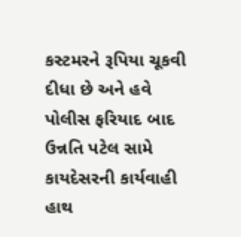કસ્ટમરને રૂપિયા ચૂકવી દીધા છે અને હવે પોલીસ ફરિયાદ બાદ ઉન્નતિ પટેલ સામે કાયદેસરની કાર્યવાહી હાથ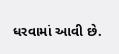ધરવામાં આવી છે.